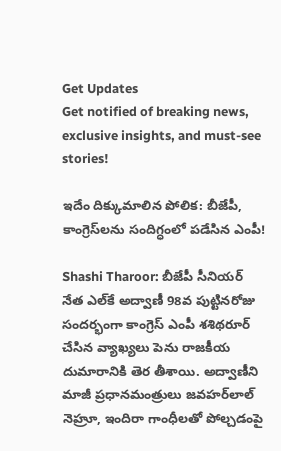Get Updates
Get notified of breaking news, exclusive insights, and must-see stories!

ఇదేం దిక్కుమాలిన పోలిక: బీజేపీ, కాంగ్రెస్‌లను సందిగ్ధంలో పడేసిన ఎంపీ!

Shashi Tharoor: బీజేపీ సీనియర్ నేత ఎల్‌కే అద్వాణీ 98వ పుట్టినరోజు సందర్భంగా కాంగ్రెస్ ఎంపీ శశిథరూర్ చేసిన వ్యాఖ్యలు పెను రాజకీయ దుమారానికి తెర తీశాయి. అద్వాణీని మాజీ ప్రధానమంత్రులు జవహర్‌లాల్ నెహ్రూ, ఇందిరా గాంధీలతో పోల్చడంపై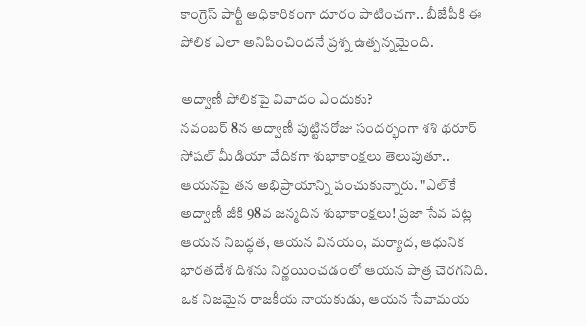కాంగ్రెస్ పార్టీ అధికారికంగా దూరం పాటించగా.. బీజేపీకి ఈ పోలిక ఎలా అనిపించిందనే ప్రశ్న ఉత్పన్నమైంది.

అద్వాణీ పోలికపై వివాదం ఎందుకు?
నవంబర్ 8న అద్వాణీ పుట్టినరోజు సందర్భంగా శశి థరూర్ సోషల్ మీడియా వేదికగా శుభాకాంక్షలు తెలుపుతూ.. ఆయనపై తన అభిప్రాయాన్ని పంచుకున్నారు. "ఎల్‌కే అద్వాణీ జీకి 98వ జన్మదిన శుభాకాంక్షలు! ప్రజా సేవ పట్ల ఆయన నిబద్ధత, ఆయన వినయం, మర్యాద, ఆధునిక భారతదేశ దిశను నిర్ణయించడంలో ఆయన పాత్ర చెరగనిది. ఒక నిజమైన రాజకీయ నాయకుడు, ఆయన సేవామయ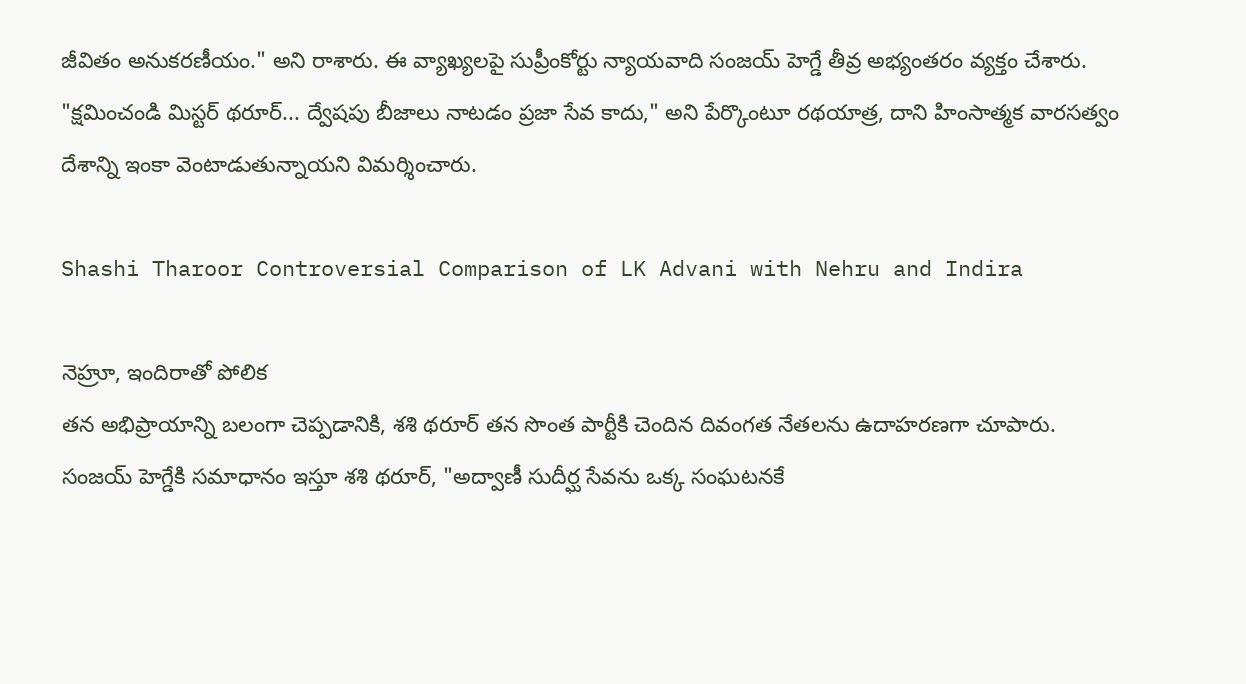జీవితం అనుకరణీయం." అని రాశారు. ఈ వ్యాఖ్యలపై సుప్రీంకోర్టు న్యాయవాది సంజయ్ హెగ్డే తీవ్ర అభ్యంతరం వ్యక్తం చేశారు. "క్షమించండి మిస్టర్ థరూర్... ద్వేషపు బీజాలు నాటడం ప్రజా సేవ కాదు," అని పేర్కొంటూ రథయాత్ర, దాని హింసాత్మక వారసత్వం దేశాన్ని ఇంకా వెంటాడుతున్నాయని విమర్శించారు.

Shashi Tharoor Controversial Comparison of LK Advani with Nehru and Indira

నెహ్రూ, ఇందిరాతో పోలిక
తన అభిప్రాయాన్ని బలంగా చెప్పడానికి, శశి థరూర్ తన సొంత పార్టీకి చెందిన దివంగత నేతలను ఉదాహరణగా చూపారు. సంజయ్ హెగ్డేకి సమాధానం ఇస్తూ శశి థరూర్, "అద్వాణీ సుదీర్ఘ సేవను ఒక్క సంఘటనకే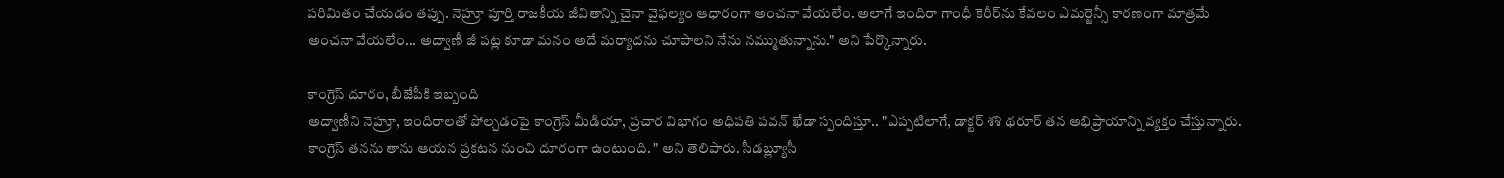పరిమితం చేయడం తప్పు. నెహ్రూ పూర్తి రాజకీయ జీవితాన్ని చైనా వైఫల్యం ఆధారంగా అంచనా వేయలేం. అలాగే ఇందిరా గాంధీ కెరీర్‌ను కేవలం ఎమర్జెన్సీ కారణంగా మాత్రమే అంచనా వేయలేం... అద్వాణీ జీ పట్ల కూడా మనం అదే మర్యాదను చూపాలని నేను నమ్ముతున్నాను." అని పేర్కొన్నారు.

కాంగ్రెస్ దూరం, బీజేపీకి ఇబ్బంది
అద్వాణీని నెహ్రూ, ఇందిరాలతో పోల్చడంపై కాంగ్రెస్ మీడియా, ప్రచార విభాగం అధిపతి పవన్ ఖేడా స్పందిస్తూ.. "ఎప్పటిలాగే, డాక్టర్ శశి థరూర్ తన అభిప్రాయాన్ని వ్యక్తం చేస్తున్నారు. కాంగ్రెస్ తనను తాను ఆయన ప్రకటన నుంచి దూరంగా ఉంటుంది. " అని తెలిపారు. సీడబ్ల్యూసీ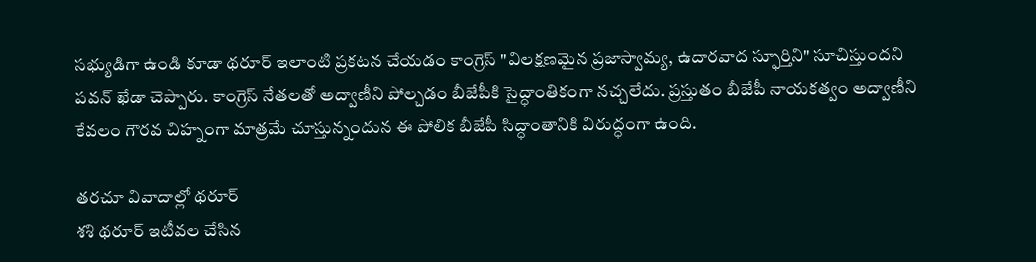సభ్యుడిగా ఉండి కూడా థరూర్ ఇలాంటి ప్రకటన చేయడం కాంగ్రెస్ "విలక్షణమైన ప్రజాస్వామ్య, ఉదారవాద స్ఫూర్తిని" సూచిస్తుందని పవన్ ఖేడా చెప్పారు. కాంగ్రెస్ నేతలతో అద్వాణీని పోల్చడం బీజేపీకి సైద్ధాంతికంగా నచ్చలేదు. ప్రస్తుతం బీజేపీ నాయకత్వం అద్వాణీని కేవలం గౌరవ చిహ్నంగా మాత్రమే చూస్తున్నందున ఈ పోలిక బీజేపీ సిద్ధాంతానికి విరుద్ధంగా ఉంది.

తరచూ వివాదాల్లో థరూర్
శశి థరూర్ ఇటీవల చేసిన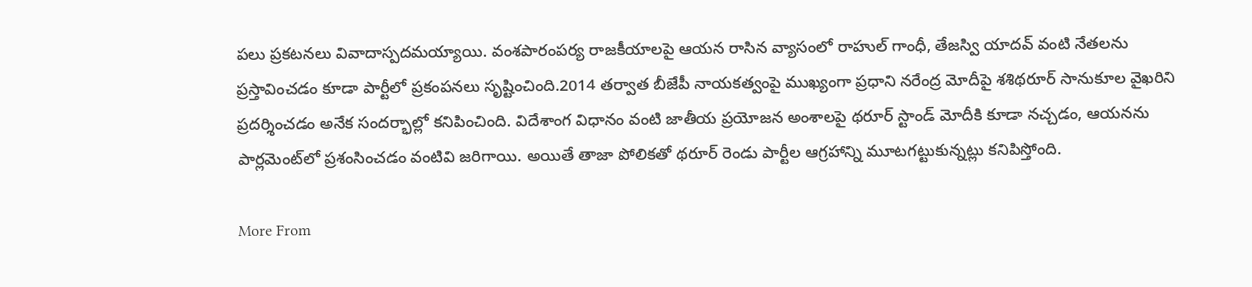పలు ప్రకటనలు వివాదాస్పదమయ్యాయి. వంశపారంపర్య రాజకీయాలపై ఆయన రాసిన వ్యాసంలో రాహుల్ గాంధీ, తేజస్వి యాదవ్ వంటి నేతలను ప్రస్తావించడం కూడా పార్టీలో ప్రకంపనలు సృష్టించింది.2014 తర్వాత బీజేపీ నాయకత్వంపై ముఖ్యంగా ప్రధాని నరేంద్ర మోదీపై శశిథరూర్ సానుకూల వైఖరిని ప్రదర్శించడం అనేక సందర్భాల్లో కనిపించింది. విదేశాంగ విధానం వంటి జాతీయ ప్రయోజన అంశాలపై థరూర్ స్టాండ్ మోదీకి కూడా నచ్చడం, ఆయనను పార్లమెంట్‌లో ప్రశంసించడం వంటివి జరిగాయి. అయితే తాజా పోలికతో థరూర్ రెండు పార్టీల ఆగ్రహాన్ని మూటగట్టుకున్నట్లు కనిపిస్తోంది.

More From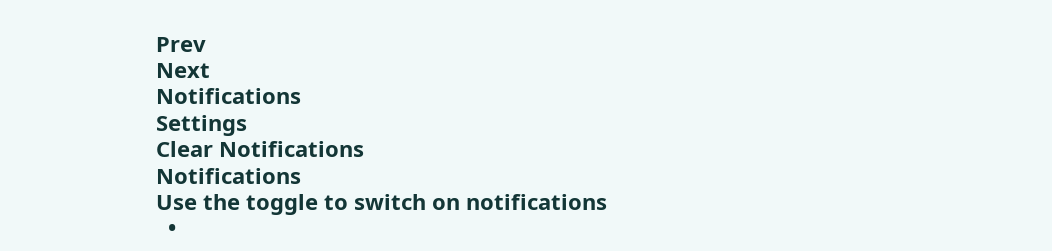Prev
Next
Notifications
Settings
Clear Notifications
Notifications
Use the toggle to switch on notifications
  •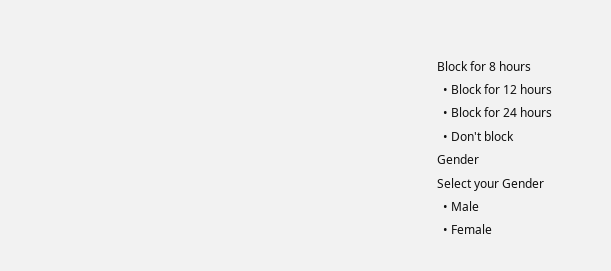Block for 8 hours
  • Block for 12 hours
  • Block for 24 hours
  • Don't block
Gender
Select your Gender
  • Male
  • Female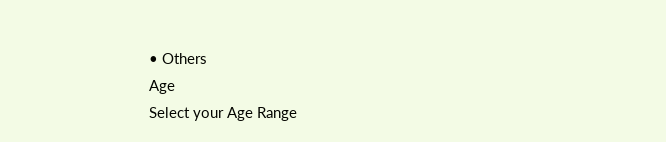• Others
Age
Select your Age Range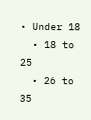• Under 18
  • 18 to 25
  • 26 to 35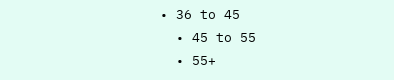• 36 to 45
  • 45 to 55
  • 55+